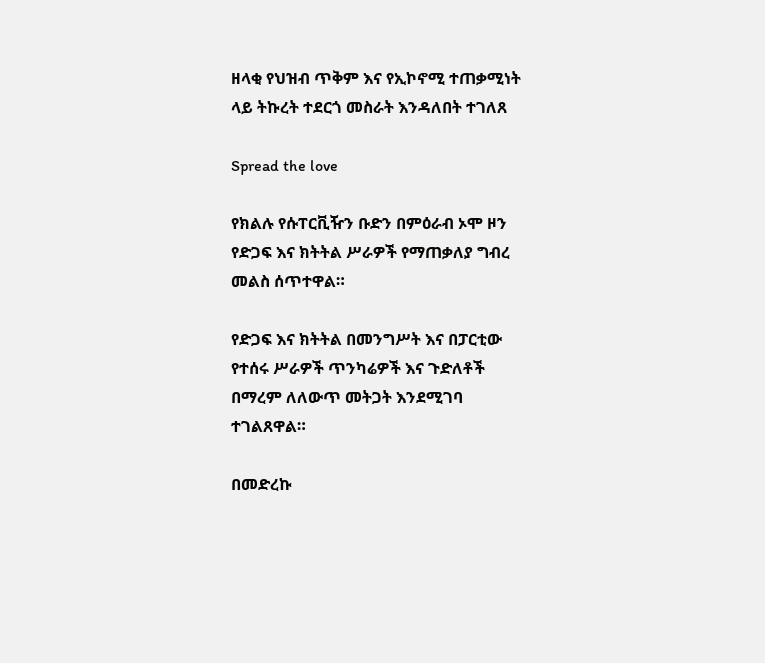ዘላቂ የህዝብ ጥቅም እና የኢኮኖሚ ተጠቃሚነት ላይ ትኩረት ተደርጎ መስራት እንዳለበት ተገለጸ

Spread the love

የክልሉ የሱፐርቪዥን ቡድን በምዕራብ ኦሞ ዞን የድጋፍ እና ክትትል ሥራዎች የማጠቃለያ ግብረ መልስ ሰጥተዋል።

የድጋፍ እና ክትትል በመንግሥት እና በፓርቲው የተሰሩ ሥራዎች ጥንካሬዎች እና ጉድለቶች በማረም ለለውጥ መትጋት እንደሚገባ ተገልጸዋል።

በመድረኩ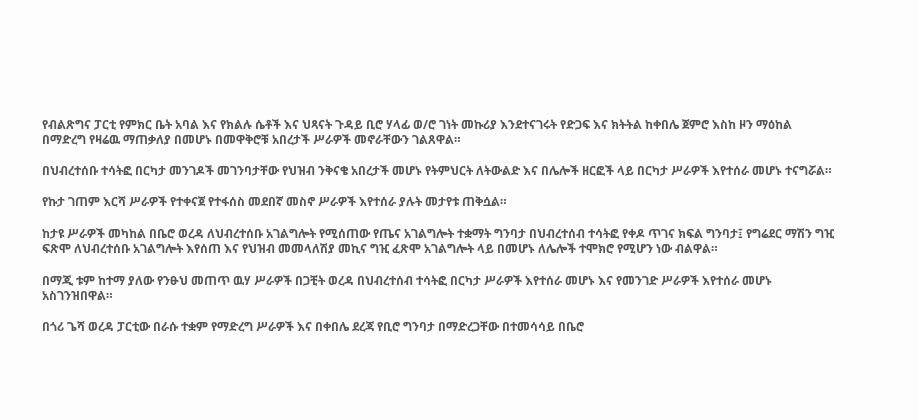የብልጽግና ፓርቲ የምክር ቤት አባል እና የክልሉ ሴቶች እና ህጻናት ጉዳይ ቢሮ ሃላፊ ወ/ሮ ገነት መኩሪያ እንደተናገሩት የድጋፍ እና ክትትል ከቀበሌ ጀምሮ እስከ ዞን ማዕከል በማድረግ የዛሬዉ ማጠቃለያ በመሆኑ በመዋቅሮቹ አበረታች ሥራዎች መኖራቸውን ገልጸዋል።

በህብረተሰቡ ተሳትፎ በርካታ መንገዶች መገንባታቸው የህዝብ ንቅናቄ አበረታች መሆኑ የትምህርት ለትውልድ እና በሌሎች ዘርፎች ላይ በርካታ ሥራዎች እየተሰራ መሆኑ ተናግሯል።

የኩታ ገጠም እርሻ ሥራዎች የተቀናጀ የተፋሰስ መደበኛ መስኖ ሥራዎች እየተሰራ ያሉት መታየቱ ጠቅሷል።

ከታዩ ሥራዎች መካከል በቤሮ ወረዳ ለህብረተሰቡ አገልግሎት የሚሰጠው የጤና አገልግሎት ተቋማት ግንባታ በህብረተሰብ ተሳትፎ የቀዶ ጥገና ክፍል ግንባታ፤ የግሬደር ማሽን ግዢ ፍጽሞ ለህብረተሰቡ አገልግሎት እየሰጠ እና የህዝብ መመላለሽያ መኪና ግዢ ፈጽሞ አገልግሎት ላይ በመሆኑ ለሌሎች ተሞክሮ የሚሆን ነው ብልዋል።

በማጂ ቱም ከተማ ያለው የንፁህ መጠጥ ዉሃ ሥራዎች በጋቺት ወረዳ በህብረተሰብ ተሳትፎ በርካታ ሥራዎች እየተሰራ መሆኑ እና የመንገድ ሥራዎች እየተሰራ መሆኑ አስገንዝበዋል።

በጎሪ ጌሻ ወረዳ ፓርቲው በራሱ ተቋም የማድረግ ሥራዎች እና በቀበሌ ደረጃ የቢሮ ግንባታ በማድረጋቸው በተመሳሳይ በቤሮ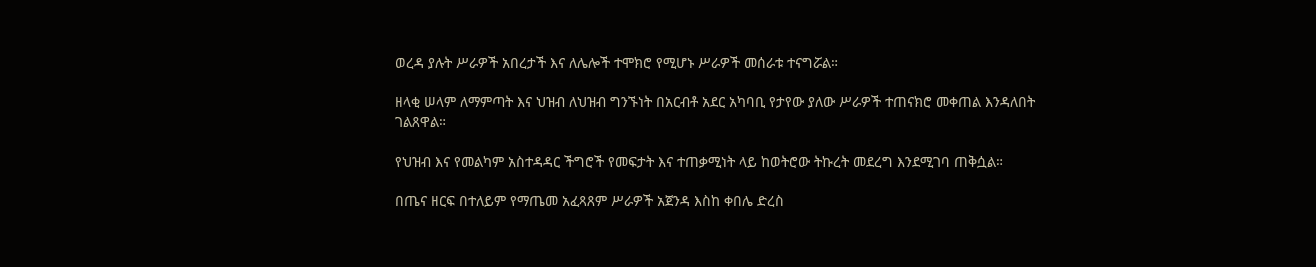ወረዳ ያሉት ሥራዎች አበረታች እና ለሌሎች ተሞክሮ የሚሆኑ ሥራዎች መሰራቱ ተናግሯል።

ዘላቂ ሠላም ለማምጣት እና ህዝብ ለህዝብ ግንኙነት በአርብቶ አደር አካባቢ የታየው ያለው ሥራዎች ተጠናክሮ መቀጠል እንዳለበት ገልጸዋል።

የህዝብ እና የመልካም አስተዳዳር ችግሮች የመፍታት እና ተጠቃሚነት ላይ ከወትሮው ትኩረት መደረግ እንደሚገባ ጠቅሷል።

በጤና ዘርፍ በተለይም የማጤመ አፈጻጸም ሥራዎች አጀንዳ እስከ ቀበሌ ድረስ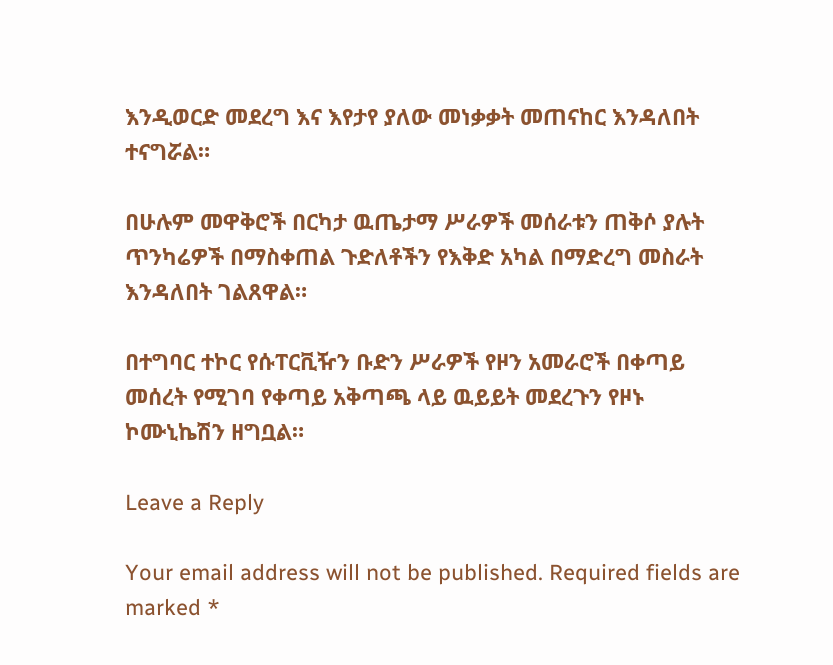እንዲወርድ መደረግ እና እየታየ ያለው መነቃቃት መጠናከር እንዳለበት ተናግሯል።

በሁሉም መዋቅሮች በርካታ ዉጤታማ ሥራዎች መሰራቱን ጠቅሶ ያሉት ጥንካሬዎች በማስቀጠል ጉድለቶችን የእቅድ አካል በማድረግ መስራት እንዳለበት ገልጸዋል።

በተግባር ተኮር የሱፐርቪዥን ቡድን ሥራዎች የዞን አመራሮች በቀጣይ መሰረት የሚገባ የቀጣይ አቅጣጫ ላይ ዉይይት መደረጉን የዞኑ ኮሙኒኬሽን ዘግቧል።

Leave a Reply

Your email address will not be published. Required fields are marked *